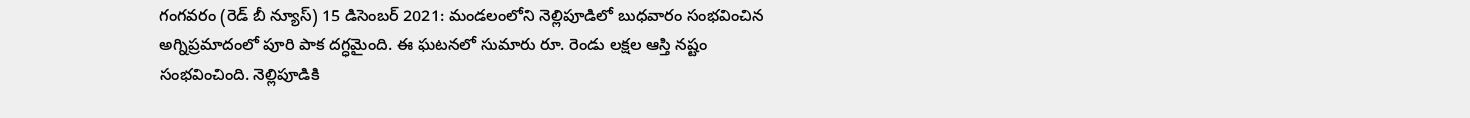గంగవరం (రెడ్ బీ న్యూస్) 15 డిసెంబర్ 2021: మండలంలోని నెల్లిపూడిలో బుధవారం సంభవించిన అగ్నిప్రమాదంలో పూరి పాక దగ్ధమైంది. ఈ ఘటనలో సుమారు రూ. రెండు లక్షల ఆస్తి నష్టం సంభవించింది. నెల్లిపూడికి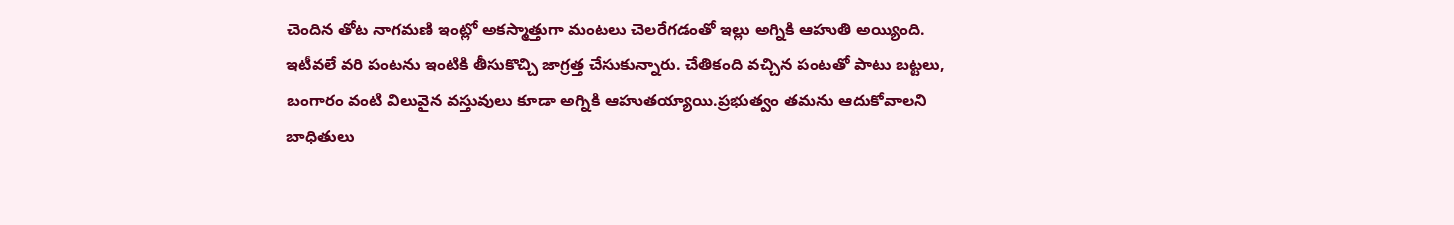చెందిన తోట నాగమణి ఇంట్లో అకస్మాత్తుగా మంటలు చెలరేగడంతో ఇల్లు అగ్నికి ఆహుతి అయ్యింది. ఇటీవలే వరి పంటను ఇంటికి తీసుకొచ్చి జాగ్రత్త చేసుకున్నారు. చేతికంది వచ్చిన పంటతో పాటు బట్టలు, బంగారం వంటి విలువైన వస్తువులు కూడా అగ్నికి ఆహుతయ్యాయి.ప్రభుత్వం తమను ఆదుకోవాలని బాధితులు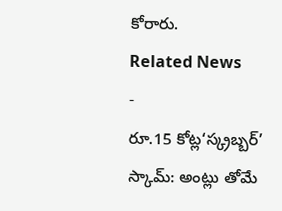కోరారు.
Related News
-
రూ.15 కోట్ల‘స్క్రబ్బర్’ స్కామ్: అంట్లు తోమే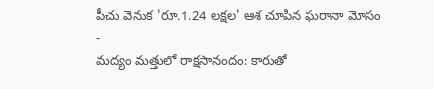పీచు వెనుక 'రూ.1.24 లక్షల' ఆశ చూపిన ఘరానా మోసం
-
మద్యం మత్తులో రాక్షసానందం: కారుతో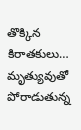తొక్కిన కిరాతకులు… మృత్యువుతో పోరాడుతున్న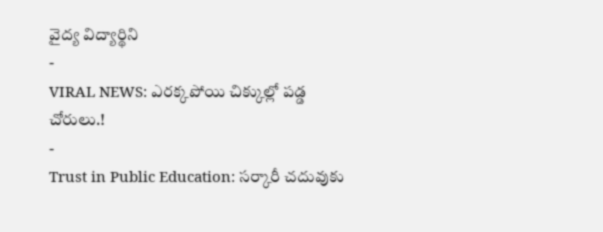వైద్య విద్యార్థిని
-
VIRAL NEWS: ఎరక్కపోయి చిక్కుల్లో పడ్డ చోరులు.!
-
Trust in Public Education: సర్కారీ చదువుకు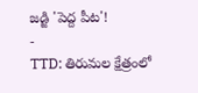జడ్జి 'పెద్ద పీట'!
-
TTD: తిరుమల క్షేత్రంలో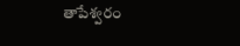తాపేశ్వరం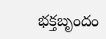భక్తబృందం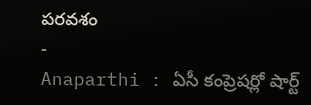పరవశం
-
Anaparthi : ఏసీ కంప్రెషర్లో షార్ట్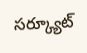సర్క్యూట్